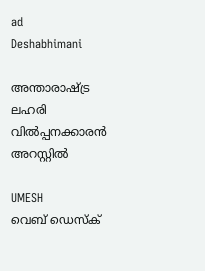ad
Deshabhimani

അന്താരാഷ്ട്ര ലഹരി വിൽപ്പനക്കാരൻ അറസ്റ്റിൽ

UMESH
വെബ് ഡെസ്ക്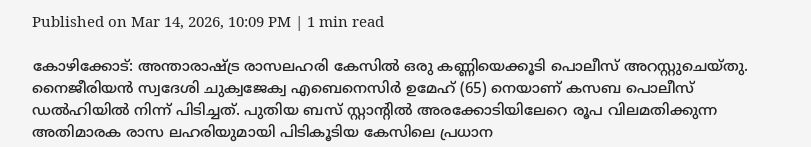Published on Mar 14, 2026, 10:09 PM | 1 min read

കോഴിക്കോട്: അന്താരാഷ്ട്ര രാസലഹരി കേസിൽ ഒരു കണ്ണിയെക്കൂടി പൊലീസ്‌ അറസ്റ്റുചെയ്തു. നൈജീരിയൻ സ്വദേശി ചുക്വജേക്വ എബെനെസിർ ഉമേഹ് (65) നെയാണ്‌ കസബ പൊലീസ് ഡൽഹിയിൽ നിന്ന്‌ പിടിച്ചത്‌. പുതിയ ബസ് സ്റ്റാന്റിൽ അരക്കോടിയിലേറെ രൂപ വിലമതിക്കുന്ന അതിമാരക രാസ ലഹരിയുമായി പിടികൂടിയ കേസിലെ പ്രധാന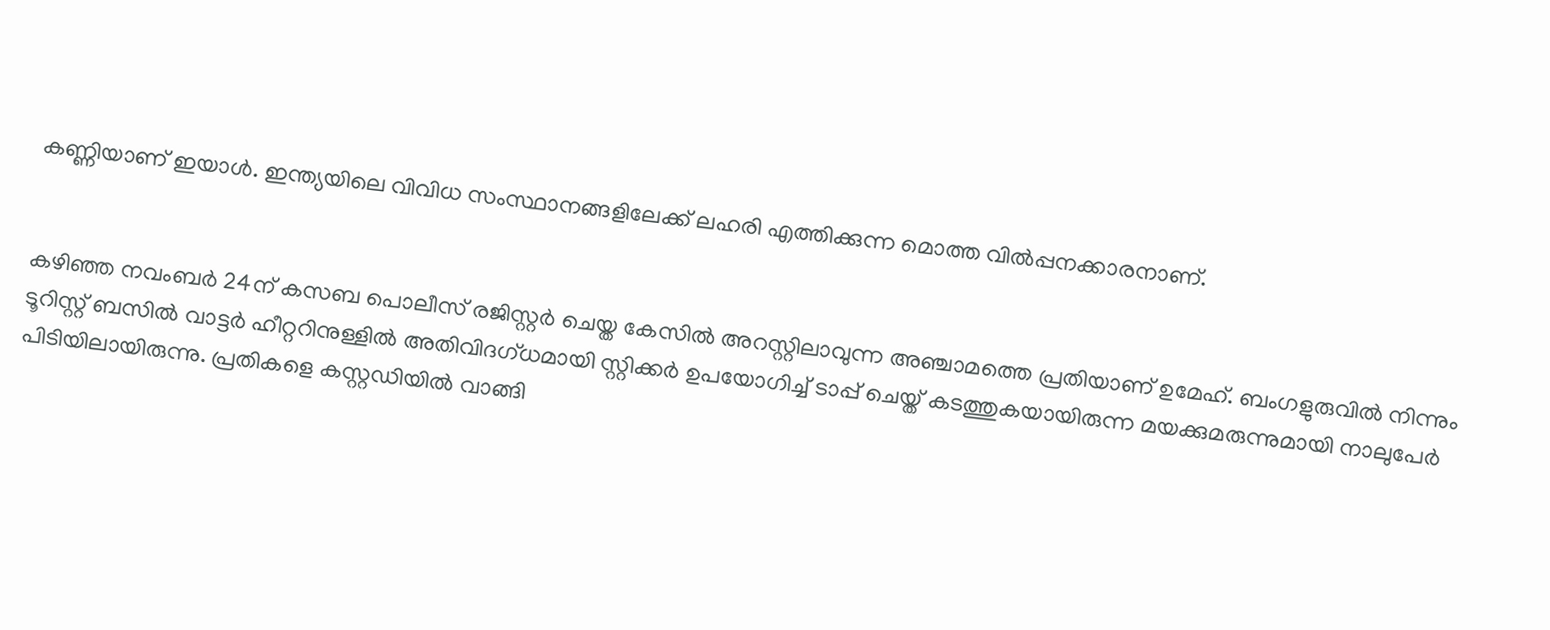കണ്ണിയാണ് ഇയാൾ. ഇന്ത്യയിലെ വിവിധ സംസ്ഥാനങ്ങളിലേക്ക് ലഹരി എത്തിക്കുന്ന മൊത്ത വിൽപ്പനക്കാരനാണ്.


കഴിഞ്ഞ നവംബർ 24ന് കസബ പൊലീസ് രജിസ്റ്റർ ചെയ്ത കേസിൽ അറസ്റ്റിലാവുന്ന അഞ്ചാമത്തെ പ്രതിയാണ് ഉമേഹ്‌. ബംഗളുരുവിൽ നിന്നും ടൂറിസ്റ്റ് ബസിൽ വാട്ടർ ഹീറ്ററിനുള്ളിൽ അതിവിദഗ്ധമായി സ്റ്റിക്കർ ഉപയോഗിച്ച് ടാപ്പ് ചെയ്ത് കടത്തുകയായിരുന്ന മയക്കുമരുന്നുമായി നാലുപേർ പിടിയിലായിരുന്നു. പ്രതികളെ കസ്റ്റഡിയിൽ വാങ്ങി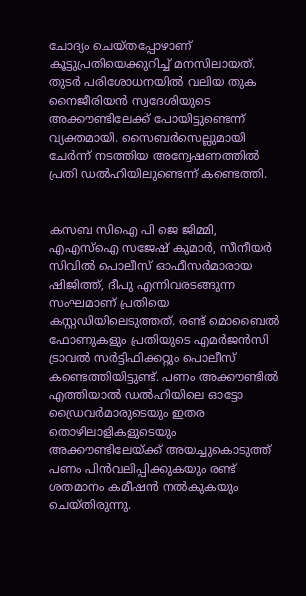ചോദ്യം ചെയ്തപ്പോഴാണ്‌ കൂട്ടുപ്രതിയെക്കുറിച്ച്‌ മനസിലായത്‌. തുടർ പരിശോധനയിൽ വലിയ തുക നൈജീരിയൻ സ്വദേശിയുടെ അക്കൗണ്ടിലേക്ക് പോയിട്ടുണ്ടെന്ന്‌ വ്യക്തമായി. സൈബർസെല്ലുമായി ചേർന്ന് നടത്തിയ അന്വേഷണത്തിൽ പ്രതി ഡൽഹിയിലുണ്ടെന്ന് കണ്ടെത്തി.


കസബ സിഐ പി ജെ ജിമ്മി, എഎസ്‌ഐ സജേഷ് കുമാർ, സീനീയർ സിവിൽ പൊലീസ് ഓഫീസർമാരായ ഷിജിത്ത്, ദീപു എന്നിവരടങ്ങുന്ന സംഘമാണ് പ്രതിയെ കസ്റ്റഡിയിലെടുത്തത്. രണ്ട്‌ മൊബൈൽ ഫോണുകളും പ്രതിയുടെ എമർജൻസി ട്രാവൽ സർട്ടിഫിക്കറ്റും പൊലീസ് കണ്ടെത്തിയിട്ടുണ്ട്. പണം അക്കൗണ്ടിൽ എത്തിയാൽ ഡൽഹിയിലെ ഓട്ടോ ഡ്രൈവർമാരുടെയും ഇതര തൊഴിലാളികളുടെയും അക്കൗണ്ടിലേയ്ക്ക് അയച്ചുകൊടുത്ത് പണം പിൻവലിപ്പിക്കുകയും രണ്ട്‌ ശതമാനം കമീഷൻ നൽകുകയും ചെയ്‌തിരുന്നു.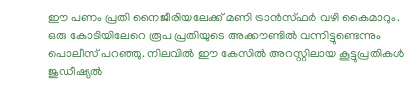ഈ പണം പ്രതി നൈജീരിയലേക്ക് മണി ട്രാൻസ്ഫർ വഴി കൈമാറും. ഒരു കോടിയിലേറെ രൂപ പ്രതിയുടെ അക്കൗണ്ടിൽ വന്നിട്ടുണ്ടെന്നും പൊലീസ്‌ പറഞ്ഞു. നിലവിൽ ഈ കേസിൽ അറസ്റ്റിലായ കൂട്ടുപ്രതികൾ ജുഡീഷ്യൽ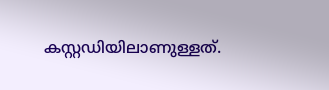കസ്റ്റഡിയിലാണുള്ളത്.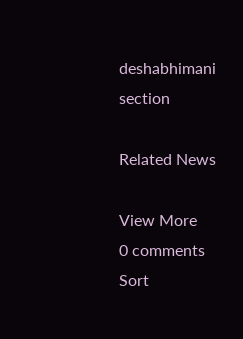deshabhimani section

Related News

View More
0 comments
Sort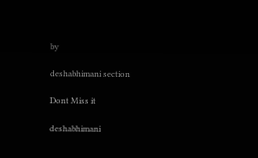by

deshabhimani section

Dont Miss it

deshabhimani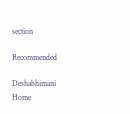section

Recommended

Deshabhimani
Home